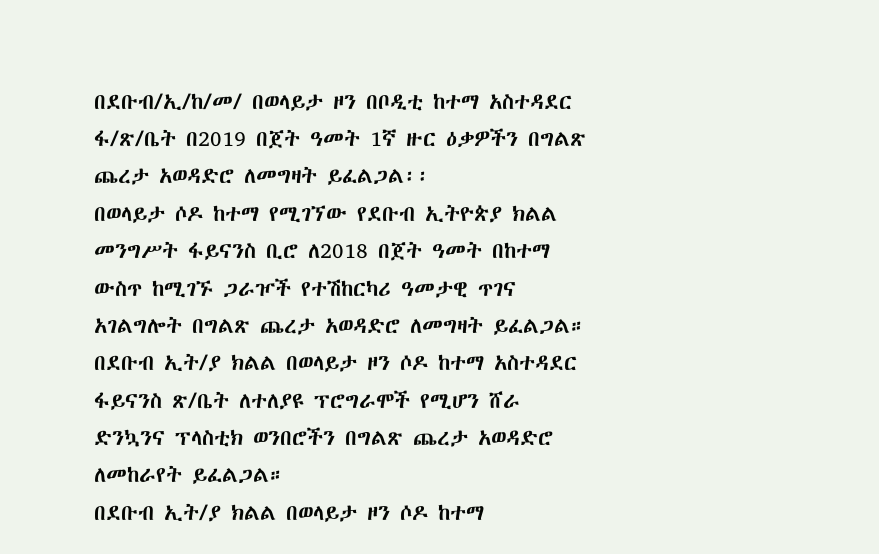በደቡብ/ኢ/ከ/መ/ በወላይታ ዞን በቦዲቲ ከተማ አስተዳደር ፋ/ጽ/ቤት በ2019 በጀት ዓመት 1ኛ ዙር ዕቃዎችን በግልጽ ጨረታ አወዳድሮ ለመግዛት ይፈልጋል፡፡
በወላይታ ሶዶ ከተማ የሚገኘው የደቡብ ኢትዮጵያ ክልል መንግሥት ፋይናንስ ቢሮ ለ2018 በጀት ዓመት በከተማ ውስጥ ከሚገኙ ጋራዦች የተሽከርካሪ ዓመታዊ ጥገና አገልግሎት በግልጽ ጨረታ አወዳድሮ ለመግዛት ይፈልጋል።
በደቡብ ኢት/ያ ክልል በወላይታ ዞን ሶዶ ከተማ አስተዳደር ፋይናንስ ጽ/ቤት ለተለያዩ ፕሮግራሞች የሚሆን ሸራ ድንኳንና ፕላስቲክ ወንበሮችን በግልጽ ጨረታ አወዳድሮ ለመከራየት ይፈልጋል።
በደቡብ ኢት/ያ ክልል በወላይታ ዞን ሶዶ ከተማ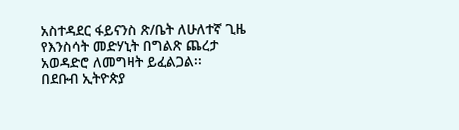አስተዳደር ፋይናንስ ጽ/ቤት ለሁለተኛ ጊዜ የእንስሳት መድሃኒት በግልጽ ጨረታ አወዳድሮ ለመግዛት ይፈልጋል፡፡
በደቡብ ኢትዮጵያ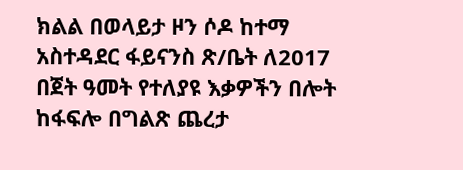ክልል በወላይታ ዞን ሶዶ ከተማ አስተዳደር ፋይናንስ ጽ/ቤት ለ2017 በጀት ዓመት የተለያዩ እቃዎችን በሎት ከፋፍሎ በግልጽ ጨረታ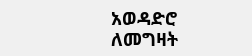አወዳድሮ ለመግዛት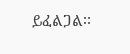ይፈልጋል፡፡